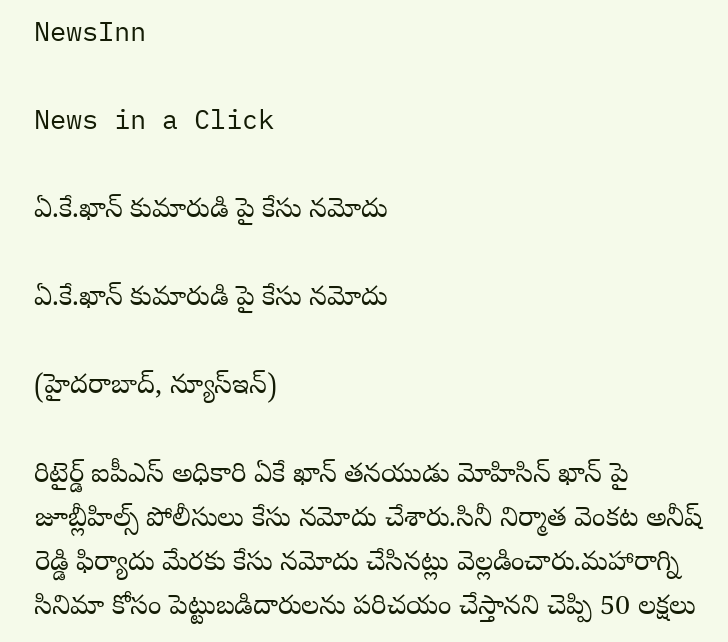NewsInn

News in a Click

ఏ.కే.ఖాన్ కుమారుడి పై కేసు నమోదు

ఏ.కే.ఖాన్ కుమారుడి పై కేసు నమోదు

(హైదరాబాద్, న్యూస్ఇన్)

రిటైర్డ్ ఐపీఎస్ అధికారి ఏకే ఖాన్ తనయుడు మోహిసిన్ ఖాన్ పై జూబ్లీహిల్స్ పోలీసులు కేసు నమోదు చేశారు.సినీ నిర్మాత వెంకట అనీష్ రెడ్డి ఫిర్యాదు మేరకు కేసు నమోదు చేసినట్లు వెల్లడించారు.మహారాగ్ని సినిమా కోసం పెట్టుబడిదారులను పరిచయం చేస్తానని చెప్పి 50 లక్షలు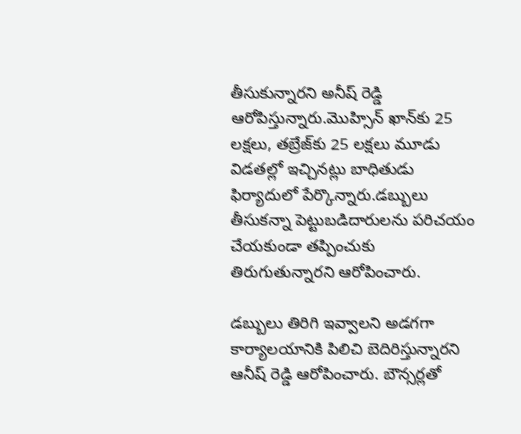తీసుకున్నారని అనీష్ రెడ్డి ఆరోపిస్తున్నారు.మొహ్సిన్ ఖాన్‌కు 25 లక్షలు, తబ్రేజ్‌కు 25 లక్షలు మూడు విడతల్లో ఇచ్చినట్లు బాధితుడు ఫిర్యాదులో పేర్కొన్నారు.డబ్బులు తీసుకన్నా పెట్టుబడిదారులను పరిచయం చేయకుండా తప్పించుకు తిరుగుతున్నారని ఆరోపించారు.

డబ్బులు తిరిగి ఇవ్వాలని అడగగా కార్యాలయానికి పిలిచి బెదిరిస్తున్నారని ఆనీష్ రెడ్డి ఆరోపించారు. బౌన్సర్లతో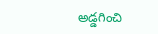అడ్డగించి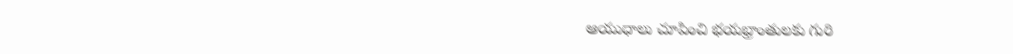ఆయుధాలు చూపించి భయభ్రాంతులకు గురి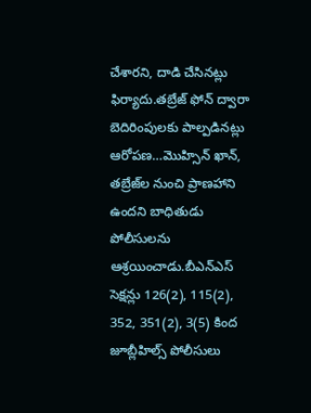చేశారని, దాడి చేసినట్లు ఫిర్యాదు.తబ్రేజ్ ఫోన్ ద్వారా బెదిరింపులకు పాల్పడినట్లు ఆరోపణ…మొహ్సిన్ ఖాన్, తబ్రేజ్‌ల నుంచి ప్రాణహాని ఉందని బాధితుడు పోలీసులను ఆశ్రయించాడు.బీఎన్‌ఎస్ సెక్షన్లు 126(2), 115(2), 352, 351(2), 3(5) కింద జూబ్లీహిల్స్ పోలీసులు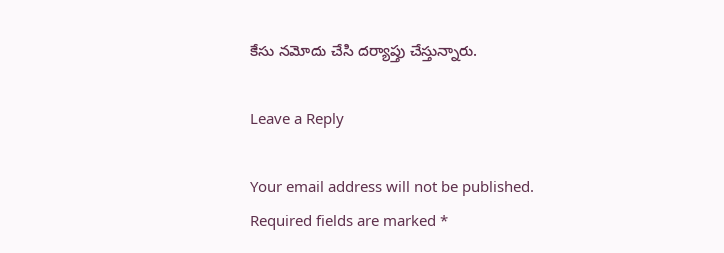కేసు నమోదు చేసి దర్యాప్తు చేస్తున్నారు.

Leave a Reply

Your email address will not be published. Required fields are marked *